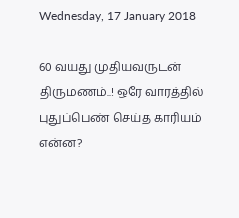Wednesday, 17 January 2018

60 வயது முதியவருடன் திருமணம்..! ஒரே வாரத்தில் புதுப்பெண் செய்த காரியம் என்ன?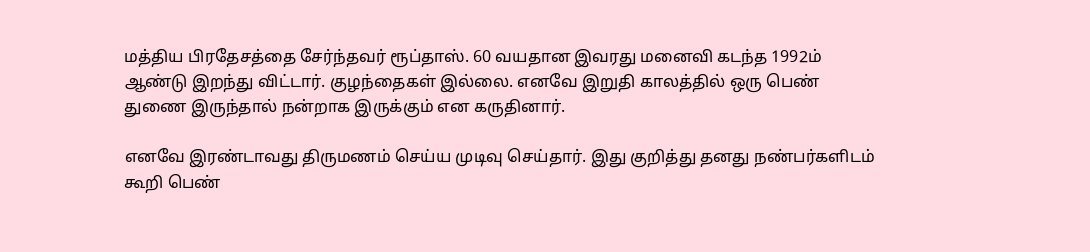மத்திய பிரதேசத்தை சேர்ந்தவர் ரூப்தாஸ். 60 வயதான இவரது மனைவி கடந்த 1992ம் ஆண்டு இறந்து விட்டார். குழந்தைகள் இல்லை. எனவே இறுதி காலத்தில் ஒரு பெண் துணை இருந்தால் நன்றாக இருக்கும் என கருதினார்.

எனவே இரண்டாவது திருமணம் செய்ய முடிவு செய்தார். இது குறித்து தனது நண்பர்களிடம் கூறி பெண்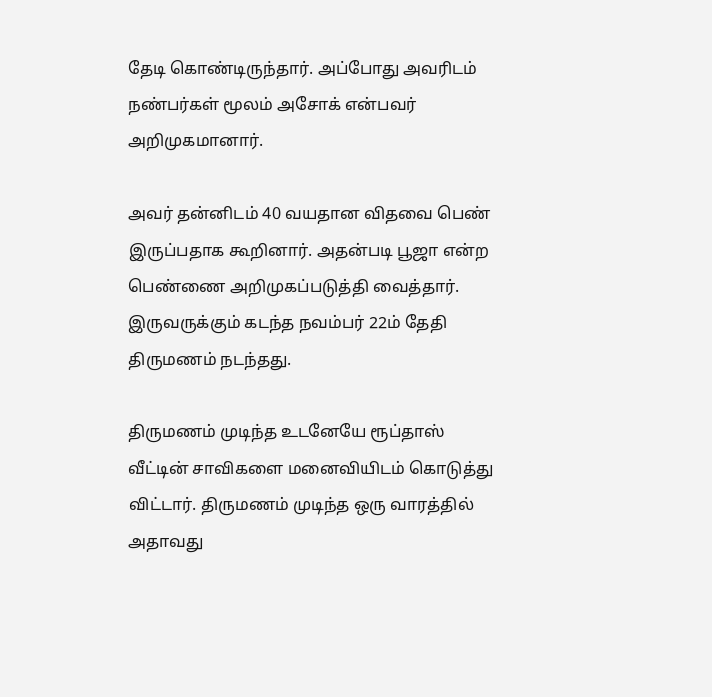தேடி கொண்டிருந்தார். அப்போது அவரிடம் நண்பர்கள் மூலம் அசோக் என்பவர் அறிமுகமானார்.

அவர் தன்னிடம் 40 வயதான விதவை பெண் இருப்பதாக கூறினார். அதன்படி பூஜா என்ற பெண்ணை அறிமுகப்படுத்தி வைத்தார். இருவருக்கும் கடந்த நவம்பர் 22ம் தேதி திருமணம் நடந்தது.

திருமணம் முடிந்த உடனேயே ரூப்தாஸ் வீட்டின் சாவிகளை மனைவியிடம் கொடுத்து விட்டார். திருமணம் முடிந்த ஒரு வாரத்தில் அதாவது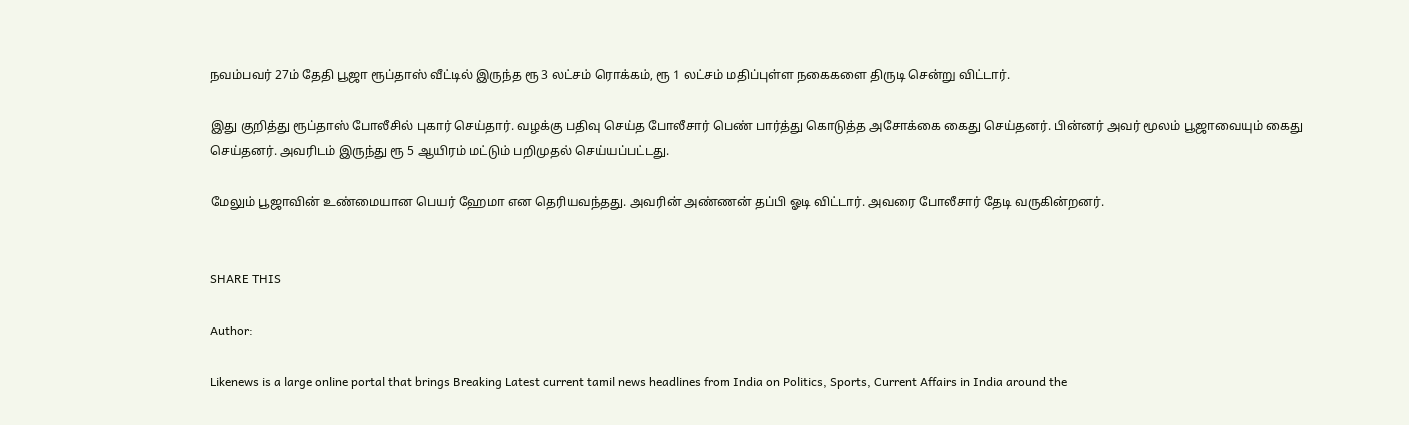நவம்பவர் 27ம் தேதி பூஜா ரூப்தாஸ் வீட்டில் இருந்த ரூ 3 லட்சம் ரொக்கம், ரூ 1 லட்சம் மதிப்புள்ள நகைகளை திருடி சென்று விட்டார்.

இது குறித்து ரூப்தாஸ் போலீசில் புகார் செய்தார். வழக்கு பதிவு செய்த போலீசார் பெண் பார்த்து கொடுத்த அசோக்கை கைது செய்தனர். பின்னர் அவர் மூலம் பூஜாவையும் கைது செய்தனர். அவரிடம் இருந்து ரூ 5 ஆயிரம் மட்டும் பறிமுதல் செய்யப்பட்டது.

மேலும் பூஜாவின் உண்மையான பெயர் ஹேமா என தெரியவந்தது. அவரின் அண்ணன் தப்பி ஓடி விட்டார். அவரை போலீசார் தேடி வருகின்றனர்.


SHARE THIS

Author:

Likenews is a large online portal that brings Breaking Latest current tamil news headlines from India on Politics, Sports, Current Affairs in India around the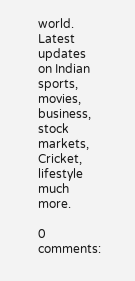world. Latest updates on Indian sports, movies, business, stock markets, Cricket, lifestyle much more.

0 comments: